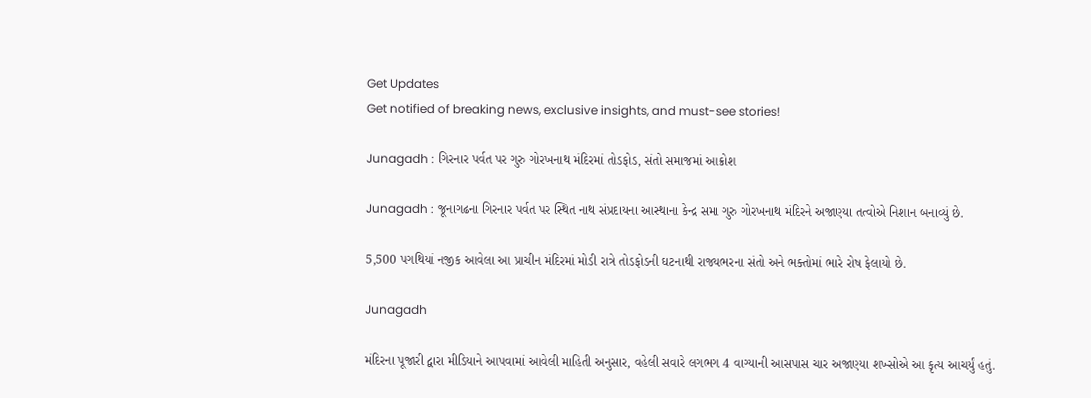Get Updates
Get notified of breaking news, exclusive insights, and must-see stories!

Junagadh : ગિરનાર પર્વત પર ગુરુ ગોરખનાથ મંદિરમાં તોડફોડ, સંતો સમાજમાં આક્રોશ

Junagadh : જૂનાગઢના ગિરનાર પર્વત પર સ્થિત નાથ સંપ્રદાયના આસ્થાના કેન્દ્ર સમા ગુરુ ગોરખનાથ મંદિરને અજાણ્યા તત્વોએ નિશાન બનાવ્યું છે.

5,500 પગથિયાં નજીક આવેલા આ પ્રાચીન મંદિરમાં મોડી રાત્રે તોડફોડની ઘટનાથી રાજ્યભરના સંતો અને ભક્તોમાં ભારે રોષ ફેલાયો છે.

Junagadh

મંદિરના પૂજારી દ્વારા મીડિયાને આપવામાં આવેલી માહિતી અનુસાર, વહેલી સવારે લગભગ 4 વાગ્યાની આસપાસ ચાર અજાણ્યા શખ્સોએ આ કૃત્ય આચર્યું હતું.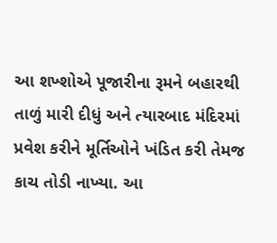આ શખ્શોએ પૂજારીના રૂમને બહારથી તાળું મારી દીધું અને ત્યારબાદ મંદિરમાં પ્રવેશ કરીને મૂર્તિઓને ખંડિત કરી તેમજ કાચ તોડી નાખ્યા. આ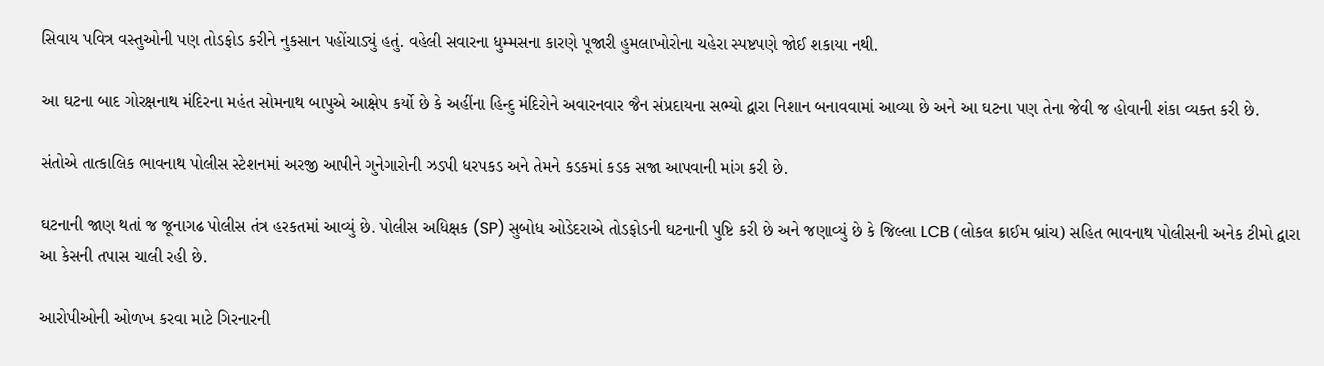સિવાય પવિત્ર વસ્તુઓની પણ તોડફોડ કરીને નુકસાન પહોંચાડ્યું હતું. વહેલી સવારના ધુમ્મસના કારણે પૂજારી હુમલાખોરોના ચહેરા સ્પષ્ટપણે જોઈ શકાયા નથી.

આ ઘટના બાદ ગોરક્ષનાથ મંદિરના મહંત સોમનાથ બાપુએ આક્ષેપ કર્યો છે કે અહીંના હિન્દુ મંદિરોને અવારનવાર જૈન સંપ્રદાયના સભ્યો દ્વારા નિશાન બનાવવામાં આવ્યા છે અને આ ઘટના પણ તેના જેવી જ હોવાની શંકા વ્યક્ત કરી છે.

સંતોએ તાત્કાલિક ભાવનાથ પોલીસ સ્ટેશનમાં અરજી આપીને ગુનેગારોની ઝડપી ધરપકડ અને તેમને કડકમાં કડક સજા આપવાની માંગ કરી છે.

ઘટનાની જાણ થતાં જ જૂનાગઢ પોલીસ તંત્ર હરકતમાં આવ્યું છે. પોલીસ અધિક્ષક (SP) સુબોધ ઓડેદરાએ તોડફોડની ઘટનાની પુષ્ટિ કરી છે અને જણાવ્યું છે કે જિલ્લા LCB (લોકલ ક્રાઈમ બ્રાંચ) સહિત ભાવનાથ પોલીસની અનેક ટીમો દ્વારા આ કેસની તપાસ ચાલી રહી છે.

આરોપીઓની ઓળખ કરવા માટે ગિરનારની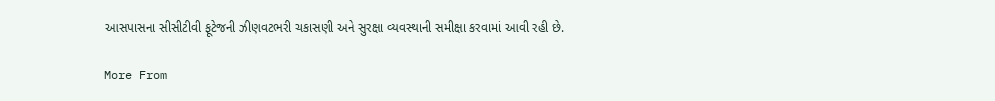આસપાસના સીસીટીવી ફૂટેજની ઝીણવટભરી ચકાસણી અને સુરક્ષા વ્યવસ્થાની સમીક્ષા કરવામાં આવી રહી છે.

More From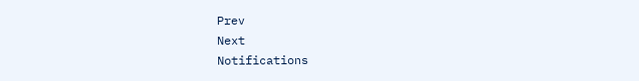Prev
Next
Notifications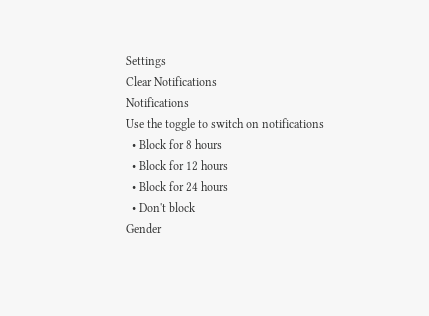Settings
Clear Notifications
Notifications
Use the toggle to switch on notifications
  • Block for 8 hours
  • Block for 12 hours
  • Block for 24 hours
  • Don't block
Gender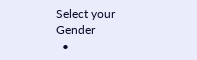Select your Gender
  •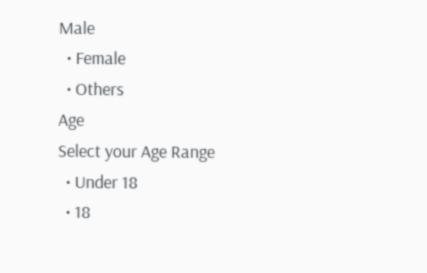Male
  • Female
  • Others
Age
Select your Age Range
  • Under 18
  • 18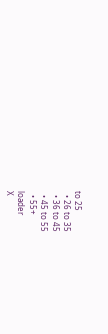to 25
  • 26 to 35
  • 36 to 45
  • 45 to 55
  • 55+
loader
X